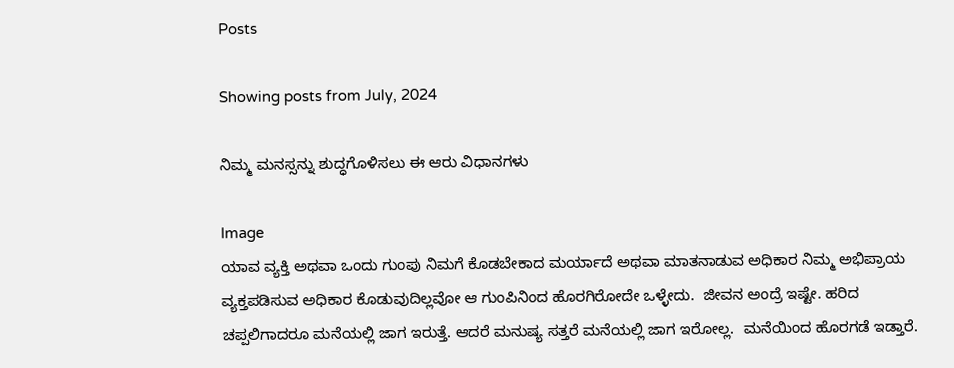Posts

Showing posts from July, 2024

ನಿಮ್ಮ ಮನಸ್ಸನ್ನು ಶುದ್ಧಗೊಳಿಸಲು ಈ ಆರು ವಿಧಾನಗಳು

Image
ಯಾವ ವ್ಯಕ್ತಿ ಅಥವಾ ಒಂದು ಗುಂಪು ನಿಮಗೆ ಕೊಡಬೇಕಾದ ಮರ್ಯಾದೆ ಅಥವಾ ಮಾತನಾಡುವ ಅಧಿಕಾರ ನಿಮ್ಮ ಅಭಿಪ್ರಾಯ ವ್ಯಕ್ತಪಡಿಸುವ ಅಧಿಕಾರ ಕೊಡುವುದಿಲ್ಲವೋ ಆ ಗುಂಪಿನಿಂದ ಹೊರಗಿರೋದೇ ಒಳ್ಳೇದು.  ಜೀವನ ಅಂದ್ರೆ ಇಷ್ಟೇ. ಹರಿದ ಚಪ್ಪಲಿಗಾದರೂ ಮನೆಯಲ್ಲಿ ಜಾಗ ಇರುತ್ತೆ. ಆದರೆ ಮನುಷ್ಯ ಸತ್ತರೆ ಮನೆಯಲ್ಲಿ ಜಾಗ ಇರೋಲ್ಲ.  ಮನೆಯಿಂದ ಹೊರಗಡೆ ಇಡ್ತಾರೆ.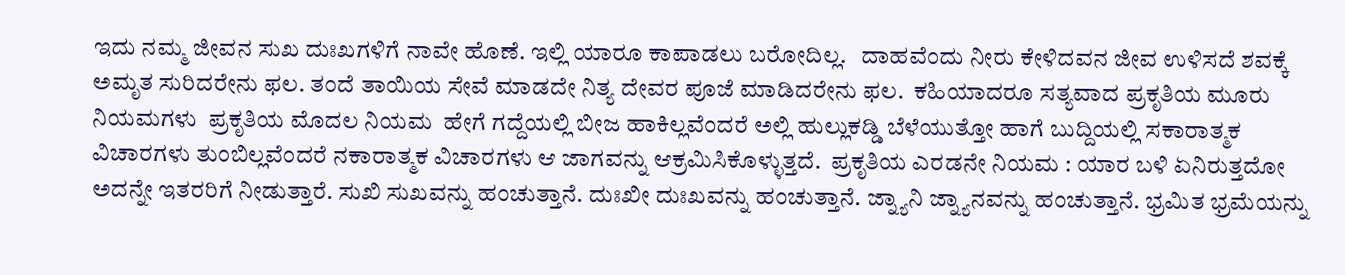ಇದು ನಮ್ಮ ಜೀವನ ಸುಖ ದುಃಖಗಳಿಗೆ ನಾವೇ ಹೊಣೆ. ಇಲ್ಲಿ ಯಾರೂ ಕಾಪಾಡಲು ಬರೋದಿಲ್ಲ.   ದಾಹವೆಂದು ನೀರು ಕೇಳಿದವನ ಜೀವ ಉಳಿಸದೆ ಶವಕ್ಕೆ ಅಮೃತ ಸುರಿದರೇನು ಫಲ. ತಂದೆ ತಾಯಿಯ ಸೇವೆ ಮಾಡದೇ ನಿತ್ಯ ದೇವರ ಪೂಜೆ ಮಾಡಿದರೇನು ಫಲ.  ಕಹಿಯಾದರೂ ಸತ್ಯವಾದ ಪ್ರಕೃತಿಯ ಮೂರು ನಿಯಮಗಳು  ಪ್ರಕೃತಿಯ ಮೊದಲ ನಿಯಮ  ಹೇಗೆ ಗದ್ದೆಯಲ್ಲಿ ಬೀಜ ಹಾಕಿಲ್ಲವೆಂದರೆ ಅಲ್ಲಿ ಹುಲ್ಲುಕಡ್ಡಿ ಬೆಳೆಯುತ್ತೋ ಹಾಗೆ ಬುದ್ದಿಯಲ್ಲಿ ಸಕಾರಾತ್ಮಕ ವಿಚಾರಗಳು ತುಂಬಿಲ್ಲವೆಂದರೆ ನಕಾರಾತ್ಮಕ ವಿಚಾರಗಳು ಆ ಜಾಗವನ್ನು ಆಕ್ರಮಿಸಿಕೊಳ್ಳುತ್ತದೆ.  ಪ್ರಕೃತಿಯ ಎರಡನೇ ನಿಯಮ : ಯಾರ ಬಳಿ ಏನಿರುತ್ತದೋ ಅದನ್ನೇ ಇತರರಿಗೆ ನೀಡುತ್ತಾರೆ. ಸುಖಿ ಸುಖವನ್ನು ಹಂಚುತ್ತಾನೆ. ದುಃಖೀ ದುಃಖವನ್ನು ಹಂಚುತ್ತಾನೆ. ಜ್ನ್ಯಾನಿ ಜ್ನ್ಯಾನವನ್ನು ಹಂಚುತ್ತಾನೆ. ಭ್ರಮಿತ ಭ್ರಮೆಯನ್ನು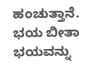ಹಂಚುತ್ತಾನೆ. ಭಯ ಬೀತಾ ಭಯವನ್ನು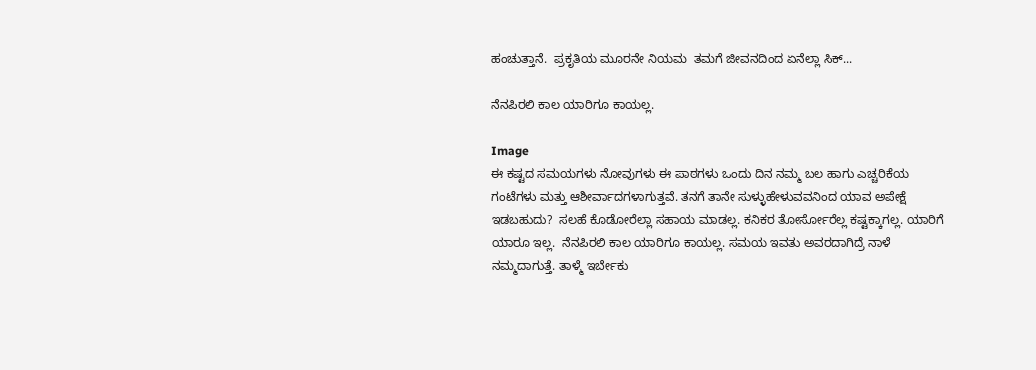ಹಂಚುತ್ತಾನೆ.  ಪ್ರಕೃತಿಯ ಮೂರನೇ ನಿಯಮ  ತಮಗೆ ಜೀವನದಿಂದ ಏನೆಲ್ಲಾ ಸಿಕ್...

ನೆನಪಿರಲಿ ಕಾಲ ಯಾರಿಗೂ ಕಾಯಲ್ಲ.

Image
ಈ ಕಷ್ಟದ ಸಮಯಗಳು ನೋವುಗಳು ಈ ಪಾಠಗಳು ಒಂದು ದಿನ ನಮ್ಮ ಬಲ ಹಾಗು ಎಚ್ಚರಿಕೆಯ ಗಂಟೆಗಳು ಮತ್ತು ಆಶೀರ್ವಾದಗಳಾಗುತ್ತವೆ. ತನಗೆ ತಾನೇ ಸುಳ್ಳುಹೇಳುವವನಿಂದ ಯಾವ ಅಪೇಕ್ಷೆ ಇಡಬಹುದು?  ಸಲಹೆ ಕೊಡೋರೆಲ್ಲಾ ಸಹಾಯ ಮಾಡಲ್ಲ. ಕನಿಕರ ತೋರ್ಸೋರೆಲ್ಲ ಕಷ್ಟಕ್ಕಾಗಲ್ಲ. ಯಾರಿಗೆ ಯಾರೂ ಇಲ್ಲ.  ನೆನಪಿರಲಿ ಕಾಲ ಯಾರಿಗೂ ಕಾಯಲ್ಲ. ಸಮಯ ಇವತು ಅವರದಾಗಿದ್ರೆ ನಾಳೆ ನಮ್ಮದಾಗುತ್ತೆ. ತಾಳ್ಮೆ ಇರ್ಬೇಕು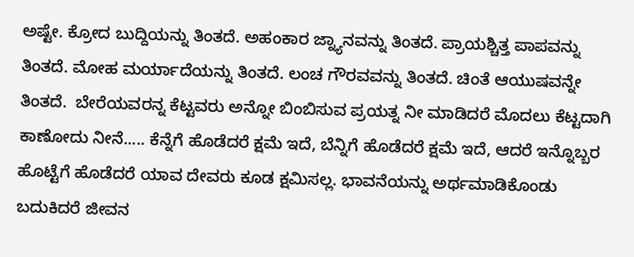ಅಷ್ಟೇ. ಕ್ರೋದ ಬುದ್ದಿಯನ್ನು ತಿಂತದೆ. ಅಹಂಕಾರ ಜ್ನ್ಯಾನವನ್ನು ತಿಂತದೆ. ಪ್ರಾಯಶ್ಚಿತ್ತ ಪಾಪವನ್ನು ತಿಂತದೆ. ಮೋಹ ಮರ್ಯಾದೆಯನ್ನು ತಿಂತದೆ. ಲಂಚ ಗೌರವವನ್ನು ತಿಂತದೆ. ಚಿಂತೆ ಆಯುಷವನ್ನೇ ತಿಂತದೆ.  ಬೇರೆಯವರನ್ನ ಕೆಟ್ಟವರು ಅನ್ನೋ ಬಿಂಬಿಸುವ ಪ್ರಯತ್ನ ನೀ ಮಾಡಿದರೆ ಮೊದಲು ಕೆಟ್ಟದಾಗಿ ಕಾಣೋದು ನೀನೆ..... ಕೆನ್ನೆಗೆ ಹೊಡೆದರೆ ಕ್ಷಮೆ ಇದೆ, ಬೆನ್ನಿಗೆ ಹೊಡೆದರೆ ಕ್ಷಮೆ ಇದೆ, ಆದರೆ ಇನ್ನೊಬ್ಬರ  ಹೊಟ್ಟೆಗೆ ಹೊಡೆದರೆ ಯಾವ ದೇವರು ಕೂಡ ಕ್ಷಮಿಸಲ್ಲ. ಭಾವನೆಯನ್ನು ಅರ್ಥಮಾಡಿಕೊಂಡು ಬದುಕಿದರೆ ಜೀವನ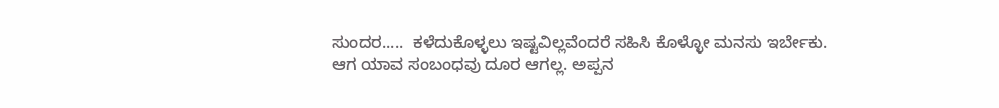ಸುಂದರ.....  ಕಳೆದುಕೊಳ್ಳಲು ಇಷ್ಟವಿಲ್ಲವೆಂದರೆ ಸಹಿಸಿ ಕೊಳ್ಳೋ ಮನಸು ಇರ್ಬೇಕು. ಆಗ ಯಾವ ಸಂಬಂಧವು ದೂರ ಆಗಲ್ಲ. ಅಪ್ಪನ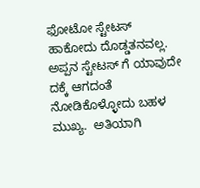ಫೋಟೋ ಸ್ಟೇಟಸ್ ಹಾಕೋದು ದೊಡ್ಡತನವಲ್ಲ. ಅಪ್ಪನ ಸ್ಟೇಟಸ್ ಗೆ ಯಾವುದೇ ದಕ್ಕೆ ಆಗದಂತೆ ನೋಡಿಕೊಳ್ಳೋದು ಬಹಳ ಮುಖ್ಯ.  ಅತಿಯಾಗಿ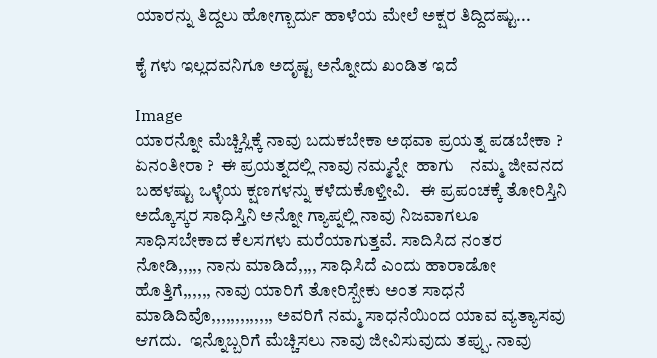ಯಾರನ್ನು ತಿದ್ದಲು ಹೋಗ್ಬಾರ್ದು ಹಾಳೆಯ ಮೇಲೆ ಅಕ್ಷರ ತಿದ್ದಿದಷ್ಟು...

ಕೈ ಗಳು ಇಲ್ಲದವನಿಗೂ ಅದೃಷ್ಟ ಅನ್ನೋದು ಖಂಡಿತ ಇದೆ

Image
ಯಾರನ್ನೋ ಮೆಚ್ಚಿಸ್ಲಿಕ್ಕೆ ನಾವು ಬದುಕಬೇಕಾ ಅಥವಾ ಪ್ರಯತ್ನ ಪಡಬೇಕಾ ? ಏನಂತೀರಾ ?  ಈ ಪ್ರಯತ್ನದಲ್ಲಿ ನಾವು ನಮ್ಮನ್ನೇ  ಹಾಗು    ನಮ್ಮ ಜೀವನದ ಬಹಳಷ್ಟು ಒಳ್ಳೆಯ ಕ್ಷಣಗಳನ್ನು ಕಳೆದುಕೊಳ್ತೀವಿ.   ಈ ಪ್ರಪಂಚಕ್ಕೆ ತೋರಿಸ್ತಿನಿ ಅದ್ಕೊಸ್ಕರ ಸಾಧಿಸ್ತಿನಿ ಅನ್ನೋ ಗ್ಯಾಪ್ನಲ್ಲಿ ನಾವು ನಿಜವಾಗಲೂ ಸಾಧಿಸಬೇಕಾದ ಕೆಲಸಗಳು ಮರೆಯಾಗುತ್ತವೆ. ಸಾದಿಸಿದ ನಂತರ ನೋಡಿ,,,,, ನಾನು ಮಾಡಿದೆ,,,, ಸಾಧಿಸಿದೆ ಎಂದು ಹಾರಾಡೋ ಹೊತ್ತಿಗೆ,,,,,, ನಾವು ಯಾರಿಗೆ ತೋರಿಸ್ಬೇಕು ಅಂತ ಸಾಧನೆ ಮಾಡಿದಿವೊ,,,,,,,,,,,,, ಅವರಿಗೆ ನಮ್ಮ ಸಾಧನೆಯಿಂದ ಯಾವ ವ್ಯತ್ಯಾಸವು ಆಗದು.  ಇನ್ನೊಬ್ಬರಿಗೆ ಮೆಚ್ಚಿಸಲು ನಾವು ಜೀವಿಸುವುದು ತಪ್ಪು. ನಾವು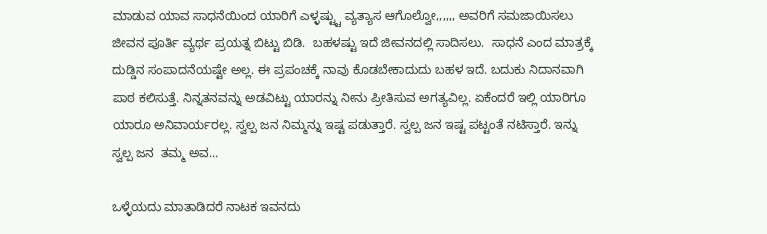ಮಾಡುವ ಯಾವ ಸಾಧನೆಯಿಂದ ಯಾರಿಗೆ ಎಳ್ಳಷ್ಟ್ಟು ವ್ಯತ್ಯಾಸ ಆಗೊಲ್ವೋ,,,,,, ಅವರಿಗೆ ಸಮಜಾಯಿಸಲು ಜೀವನ ಪೂರ್ತಿ ವ್ಯರ್ಥ ಪ್ರಯತ್ನ ಬಿಟ್ಟು ಬಿಡಿ.  ಬಹಳಷ್ಟು ಇದೆ ಜೀವನದಲ್ಲಿ ಸಾದಿಸಲು.  ಸಾಧನೆ ಎಂದ ಮಾತ್ರಕ್ಕೆ ದುಡ್ಡಿನ ಸಂಪಾದನೆಯಷ್ಟೇ ಅಲ್ಲ. ಈ ಪ್ರಪಂಚಕ್ಕೆ ನಾವು ಕೊಡಬೇಕಾದುದು ಬಹಳ ಇದೆ. ಬದುಕು ನಿದಾನವಾಗಿ ಪಾಠ ಕಲಿಸುತ್ತೆ. ನಿನ್ನತನವನ್ನು ಅಡವಿಟ್ಟು ಯಾರನ್ನು ನೀನು ಪ್ರೀತಿಸುವ ಅಗತ್ಯವಿಲ್ಲ. ಏಕೆಂದರೆ ಇಲ್ಲಿ ಯಾರಿಗೂ ಯಾರೂ ಅನಿವಾರ್ಯರಲ್ಲ. ಸ್ವಲ್ಪ ಜನ ನಿಮ್ಮನ್ನು ಇಷ್ಟ ಪಡುತ್ತಾರೆ. ಸ್ವಲ್ಪ ಜನ ಇಷ್ಟ ಪಟ್ಟಂತೆ ನಟಿಸ್ತಾರೆ. ಇನ್ನು ಸ್ವಲ್ಪ ಜನ  ತಮ್ಮ ಅವ...

ಒಳ್ಳೆಯದು ಮಾತಾಡಿದರೆ ನಾಟಕ ಇವನದು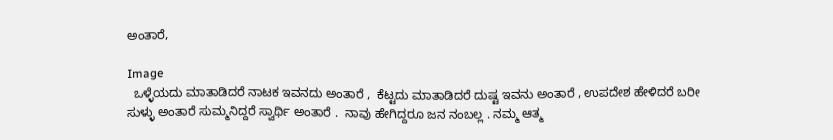ಅಂತಾರೆ,

Image
  ಒಳ್ಳೆಯದು ಮಾತಾಡಿದರೆ ನಾಟಕ ಇವನದು ಅಂತಾರೆ ,  ಕೆಟ್ಟದು ಮಾತಾಡಿದರೆ ದುಷ್ಟ ಇವನು ಅಂತಾರೆ , ಉಪದೇಶ ಹೇಳಿದರೆ ಬರೀ ಸುಳ್ಳು ಅಂತಾರೆ ಸುಮ್ಮನಿದ್ದರೆ ಸ್ವಾರ್ಥಿ ಅಂತಾರೆ .  ನಾವು ಹೇಗಿದ್ದರೂ ಜನ ನಂಬಲ್ಲ . ನಮ್ಮ ಆತ್ಮ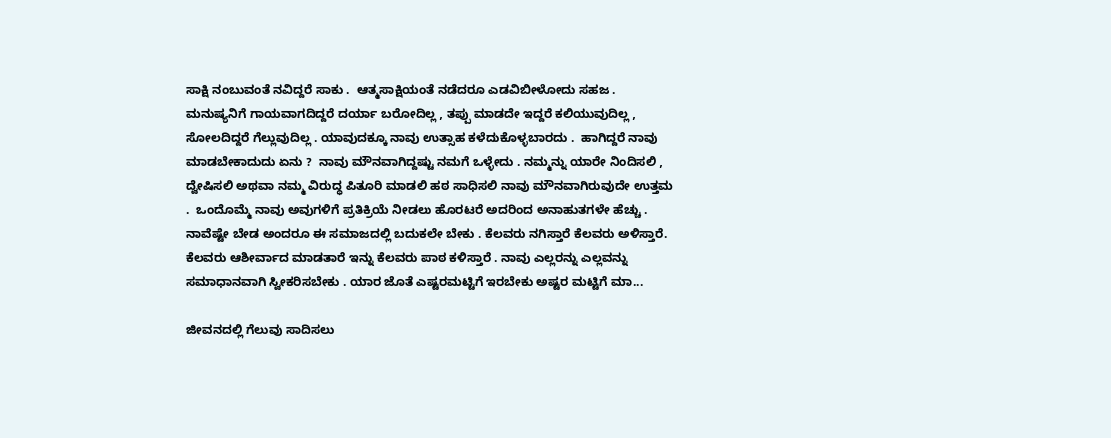ಸಾಕ್ಷಿ ನಂಬುವಂತೆ ನವಿದ್ದರೆ ಸಾಕು .  ಆತ್ಮಸಾಕ್ಷಿಯಂತೆ ನಡೆದರೂ ಎಡವಿಬೀಳೋದು ಸಹಜ . ಮನುಷ್ಯನಿಗೆ ಗಾಯವಾಗದಿದ್ದರೆ ದರ್ಯಾ ಬರೋದಿಲ್ಲ , ತಪ್ಪು ಮಾಡದೇ ಇದ್ದರೆ ಕಲಿಯುವುದಿಲ್ಲ , ಸೋಲದಿದ್ದರೆ ಗೆಲ್ಲುವುದಿಲ್ಲ . ಯಾವುದಕ್ಕೂ ನಾವು ಉತ್ಸಾಹ ಕಳೆದುಕೊಳ್ಳಬಾರದು .  ಹಾಗಿದ್ದರೆ ನಾವು ಮಾಡಬೇಕಾದುದು ಏನು ?  ನಾವು ಮೌನವಾಗಿದ್ದಷ್ಟು ನಮಗೆ ಒಳ್ಳೇದು . ನಮ್ಮನ್ನು ಯಾರೇ ನಿಂದಿಸಲಿ , ದ್ವೇಷಿಸಲಿ ಅಥವಾ ನಮ್ಮ ವಿರುದ್ಧ ಪಿತೂರಿ ಮಾಡಲಿ ಹಠ ಸಾಧಿಸಲಿ ನಾವು ಮೌನವಾಗಿರುವುದೇ ಉತ್ತಮ .  ಒಂದೊಮ್ಮೆ ನಾವು ಅವುಗಳಿಗೆ ಪ್ರತಿಕ್ರಿಯೆ ನೀಡಲು ಹೊರಟರೆ ಅದರಿಂದ ಅನಾಹುತಗಳೇ ಹೆಚ್ಚು . ನಾವೆಷ್ಟೇ ಬೇಡ ಅಂದರೂ ಈ ಸಮಾಜದಲ್ಲಿ ಬದುಕಲೇ ಬೇಕು . ಕೆಲವರು ನಗಿಸ್ತಾರೆ ಕೆಲವರು ಅಳಿಸ್ತಾರೆ. ಕೆಲವರು ಆಶೀರ್ವಾದ ಮಾಡತಾರೆ ಇನ್ನು ಕೆಲವರು ಪಾಠ ಕಳಿಸ್ತಾರೆ . ನಾವು ಎಲ್ಲರನ್ನು ಎಲ್ಲವನ್ನು ಸಮಾಧಾನವಾಗಿ ಸ್ವೀಕರಿಸಬೇಕು . ಯಾರ ಜೊತೆ ಎಷ್ಟರಮಟ್ಟಿಗೆ ಇರಬೇಕು ಅಷ್ಟರ ಮಟ್ಟಿಗೆ ಮಾ...

ಜೀವನದಲ್ಲಿ ಗೆಲುವು ಸಾದಿಸಲು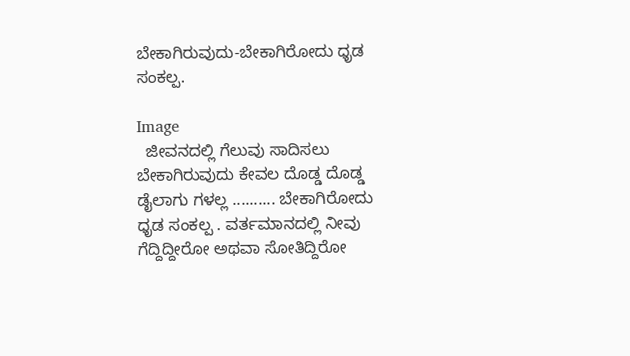ಬೇಕಾಗಿರುವುದು-ಬೇಕಾಗಿರೋದು ಧೃಡ ಸಂಕಲ್ಪ.

Image
  ಜೀವನದಲ್ಲಿ ಗೆಲುವು ಸಾದಿಸಲು ಬೇಕಾಗಿರುವುದು ಕೇವಲ ದೊಡ್ಡ ದೊಡ್ಡ ಡೈಲಾಗು ಗಳಲ್ಲ .......... ಬೇಕಾಗಿರೋದು ಧೃಡ ಸಂಕಲ್ಪ . ವರ್ತಮಾನದಲ್ಲಿ ನೀವು ಗೆದ್ದಿದ್ದೀರೋ ಅಥವಾ ಸೋತಿದ್ದಿರೋ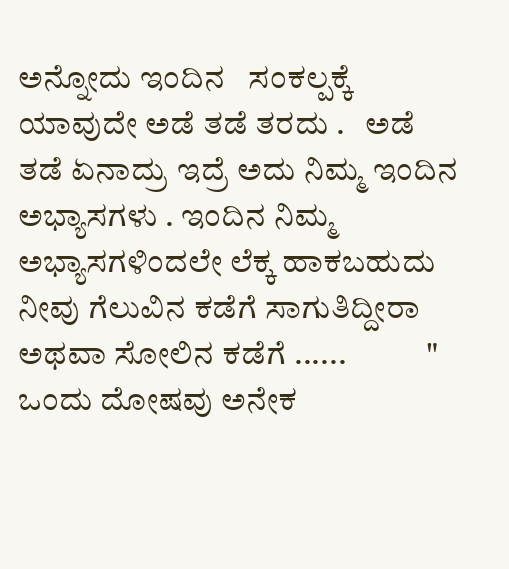ಅನ್ನೋದು ಇಂದಿನ   ಸಂಕಲ್ಪಕ್ಕೆ ಯಾವುದೇ ಅಡೆ ತಡೆ ತರದು .   ಅಡೆ ತಡೆ ಏನಾದ್ರು ಇದ್ರೆ ಅದು ನಿಮ್ಮ ಇಂದಿನ ಅಭ್ಯಾಸಗಳು . ಇಂದಿನ ನಿಮ್ಮ   ಅಭ್ಯಾಸಗಳಿಂದಲೇ ಲೆಕ್ಕ ಹಾಕಬಹುದು ನೀವು ಗೆಲುವಿನ ಕಡೆಗೆ ಸಾಗುತಿದ್ದೀರಾ   ಅಥವಾ ಸೋಲಿನ ಕಡೆಗೆ ......            "  ಒಂದು ದೋಷವು ಅನೇಕ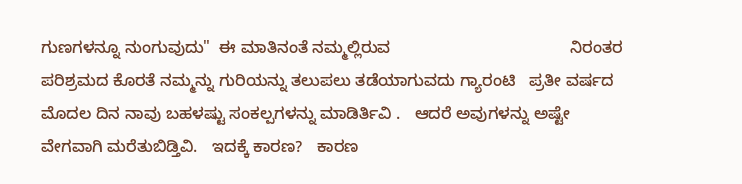ಗುಣಗಳನ್ನೂ ನುಂಗುವುದು"  ಈ ಮಾತಿನಂತೆ ನಮ್ಮಲ್ಲಿರುವ                                       ನಿರಂತರ ಪರಿಶ್ರಮದ ಕೊರತೆ ನಮ್ಮನ್ನು ಗುರಿಯನ್ನು ತಲುಪಲು ತಡೆಯಾಗುವದು ಗ್ಯಾರಂಟಿ   ಪ್ರತೀ ವರ್ಷದ ಮೊದಲ ದಿನ ನಾವು ಬಹಳಷ್ಟು ಸಂಕಲ್ಪಗಳನ್ನು ಮಾಡಿರ್ತಿವಿ .   ಆದರೆ ಅವುಗಳನ್ನು ಅಷ್ಟೇ ವೇಗವಾಗಿ ಮರೆತುಬಿಡ್ತಿವಿ.   ಇದಕ್ಕೆ ಕಾರಣ?   ಕಾರಣ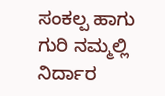ಸಂಕಲ್ಪ ಹಾಗು ಗುರಿ ನಮ್ಮಲ್ಲಿ ನಿರ್ದಾರ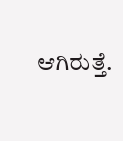ಆಗಿರುತ್ತೆ.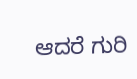ಆದರೆ ಗುರಿ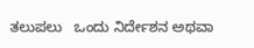ತಲುಪಲು   ಒಂದು ನಿರ್ದೇಶನ ಅಥವಾ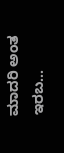ಮಾದರಿ ಅಂತ ಇರಬ...